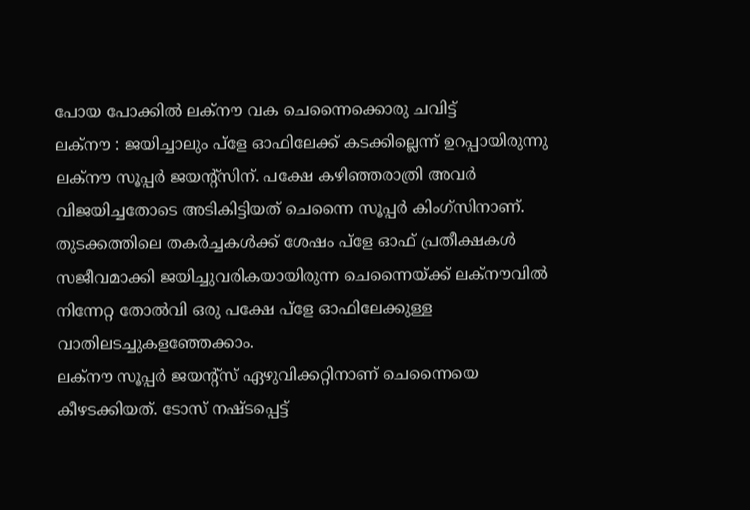പോയ പോക്കിൽ ലക്നൗ വക ചെന്നൈക്കൊരു ചവിട്ട്
ലക്നൗ : ജയിച്ചാലും പ്ളേ ഓഫിലേക്ക് കടക്കില്ലെന്ന് ഉറപ്പായിരുന്നു ലക്നൗ സൂപ്പർ ജയന്റ്സിന്. പക്ഷേ കഴിഞ്ഞരാത്രി അവർ വിജയിച്ചതോടെ അടികിട്ടിയത് ചെന്നൈ സൂപ്പർ കിംഗ്സിനാണ്. തുടക്കത്തിലെ തകർച്ചകൾക്ക് ശേഷം പ്ളേ ഓഫ് പ്രതീക്ഷകൾ സജീവമാക്കി ജയിച്ചുവരികയായിരുന്ന ചെന്നൈയ്ക്ക് ലക്നൗവിൽ നിന്നേറ്റ തോൽവി ഒരു പക്ഷേ പ്ളേ ഓഫിലേക്കുള്ള വാതിലടച്ചുകളഞ്ഞേക്കാം.
ലക്നൗ സൂപ്പർ ജയന്റ്സ് ഏഴുവിക്കറ്റിനാണ് ചെന്നൈയെ കീഴടക്കിയത്. ടോസ് നഷ്ടപ്പെട്ട്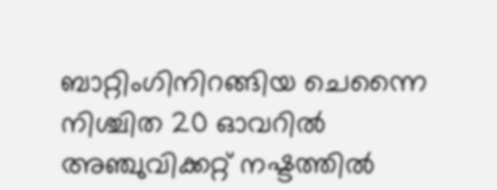ബാറ്റിംഗിനിറങ്ങിയ ചെന്നൈ നിശ്ചിത 20 ഓവറിൽ അഞ്ചുവിക്കറ്റ് നഷ്ടത്തിൽ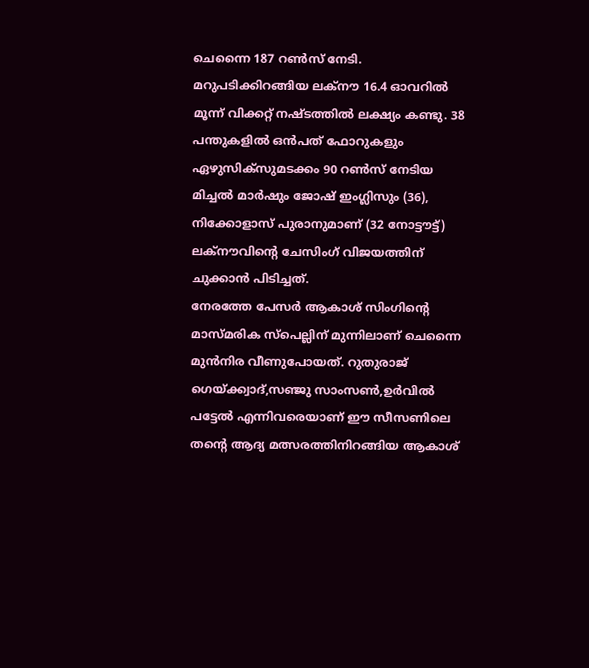ചെന്നൈ 187 റൺസ് നേടി. മറുപടിക്കിറങ്ങിയ ലക്നൗ 16.4 ഓവറിൽ മൂന്ന് വിക്കറ്റ് നഷ്ടത്തിൽ ലക്ഷ്യം കണ്ടു. 38 പന്തുകളിൽ ഒൻപത് ഫോറുകളും ഏഴുസിക്സുമടക്കം 90 റൺസ് നേടിയ മിച്ചൽ മാർഷും ജോഷ് ഇംഗ്ലിസും (36), നിക്കോളാസ് പുരാനുമാണ് (32 നോട്ടൗട്ട്) ലക്നൗവിന്റെ ചേസിംഗ് വിജയത്തിന് ചുക്കാൻ പിടിച്ചത്.
നേരത്തേ പേസർ ആകാശ് സിംഗിന്റെ മാസ്മരിക സ്പെല്ലിന് മുന്നിലാണ് ചെന്നൈ മുൻനിര വീണുപോയത്. റുതുരാജ് ഗെയ്ക്ക്വാദ്,സഞ്ജു സാംസൺ,ഉർവിൽ പട്ടേൽ എന്നിവരെയാണ് ഈ സീസണിലെ തന്റെ ആദ്യ മത്സരത്തിനിറങ്ങിയ ആകാശ്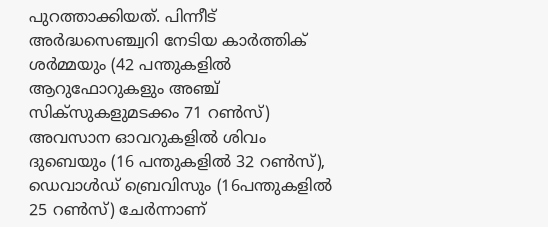പുറത്താക്കിയത്. പിന്നീട് അർദ്ധസെഞ്ച്വറി നേടിയ കാർത്തിക് ശർമ്മയും (42 പന്തുകളിൽ ആറുഫോറുകളും അഞ്ച് സിക്സുകളുമടക്കം 71 റൺസ്) അവസാന ഓവറുകളിൽ ശിവം ദുബെയും (16 പന്തുകളിൽ 32 റൺസ്), ഡെവാൾഡ് ബ്രെവിസും (16പന്തുകളിൽ 25 റൺസ്) ചേർന്നാണ്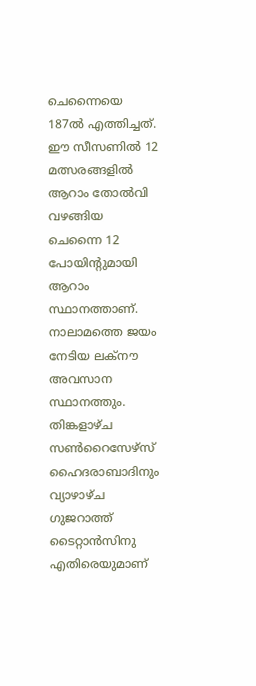ചെന്നൈയെ 187ൽ എത്തിച്ചത്.
ഈ സീസണിൽ 12 മത്സരങ്ങളിൽ ആറാം തോൽവി വഴങ്ങിയ ചെന്നൈ 12 പോയിന്റുമായി ആറാം സ്ഥാനത്താണ്. നാലാമത്തെ ജയം നേടിയ ലക്നൗ അവസാന സ്ഥാനത്തും. തിങ്കളാഴ്ച സൺറൈസേഴ്സ് ഹൈദരാബാദിനും വ്യാഴാഴ്ച ഗുജറാത്ത് ടൈറ്റാൻസിനു എതിരെയുമാണ്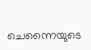ചെന്നൈയുടെ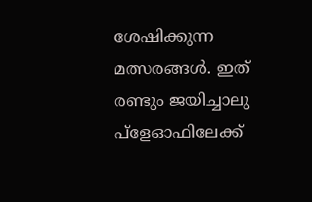ശേഷിക്കുന്ന മത്സരങ്ങൾ. ഇത് രണ്ടും ജയിച്ചാലു പ്ളേഓഫിലേക്ക്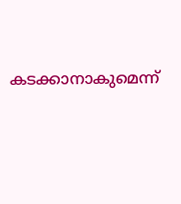കടക്കാനാകുമെന്ന്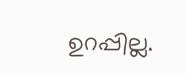ഉറപ്പില്ല.